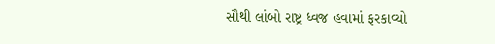સૌથી લાંબો રાષ્ટ્ર ધ્વજ હવામાં ફરકાવ્યો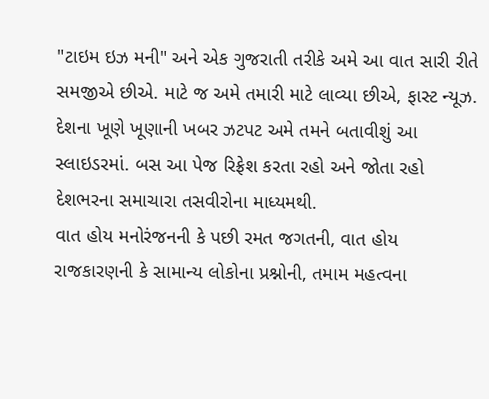"ટાઇમ ઇઝ મની" અને એક ગુજરાતી તરીકે અમે આ વાત સારી રીતે સમજીએ છીએ. માટે જ અમે તમારી માટે લાવ્યા છીએ, ફાસ્ટ ન્યૂઝ. દેશના ખૂણે ખૂણાની ખબર ઝટપટ અમે તમને બતાવીશું આ સ્લાઇડરમાં. બસ આ પેજ રિફ્રેશ કરતા રહો અને જોતા રહો દેશભરના સમાચારા તસવીરોના માધ્યમથી.
વાત હોય મનોરંજનની કે પછી રમત જગતની, વાત હોય રાજકારણની કે સામાન્ય લોકોના પ્રશ્નોની, તમામ મહત્વના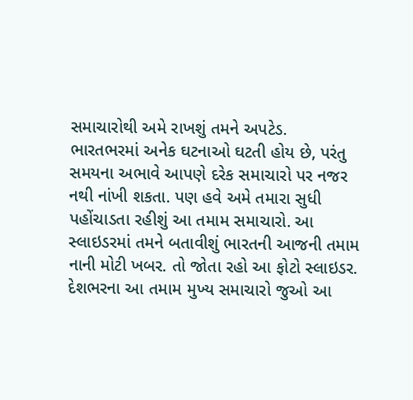સમાચારોથી અમે રાખશું તમને અપટેડ.
ભારતભરમાં અનેક ઘટનાઓ ઘટતી હોય છે, પરંતુ સમયના અભાવે આપણે દરેક સમાચારો પર નજર નથી નાંખી શકતા. પણ હવે અમે તમારા સુધી પહોંચાડતા રહીશું આ તમામ સમાચારો. આ સ્લાઇડરમાં તમને બતાવીશું ભારતની આજની તમામ નાની મોટી ખબર. તો જોતા રહો આ ફોટો સ્લાઇડર.
દેશભરના આ તમામ મુખ્ય સમાચારો જુઓ આ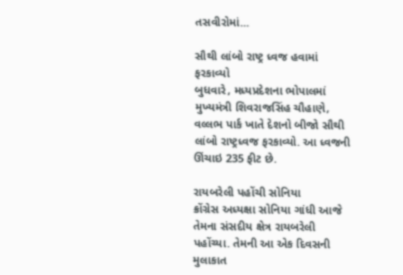તસવીરોમાં...

સૌથી લાંબો રાષ્ટ્ર ધ્વજ હવામાં ફરકાવ્યો
બુધવારે, મધ્યપ્રદેશના ભોપાલમાં મુખ્યમંત્રી શિવરાજસિંહ ચૌહાણે, વલ્લભ પાર્ક ખાતે દેશનો બીજો સૌથી લાંબો રાષ્ટ્રધ્વજ ફરકાવ્યો. આ ધ્વજની ઊંચાઇ 235 ફીટ છે.

રાયબરેલી પહોંચી સોનિયા
ક્રોંગ્રેસ અધ્યક્ષા સોનિયા ગાંધી આજે તેમના સંસદીય ક્ષેત્ર રાયબરેલી પહોંચ્યા. તેમની આ એક દિવસની મુલાકાત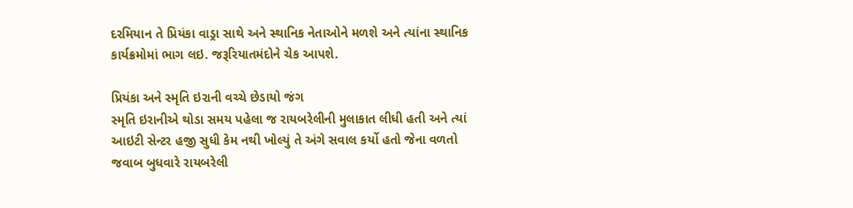દરમિયાન તે પ્રિયંકા વાડ્રા સાથે અને સ્થાનિક નેતાઓને મળશે અને ત્યાંના સ્થાનિક કાર્યક્રમોમાં ભાગ લઇ. જરૂરિયાતમંદોને ચેક આપશે.

પ્રિયંકા અને સ્મૃતિ ઇરાની વચ્ચે છેડાયો જંગ
સ્મૃતિ ઇરાનીએ થોડા સમય પહેલા જ રાયબરેલીની મુલાકાત લીધી હતી અને ત્યાં આઇટી સેન્ટર હજી સુધી કેમ નથી ખોલ્યું તે અંગે સવાલ કર્યો હતો જેના વળતો જવાબ બુધવારે રાયબરેલી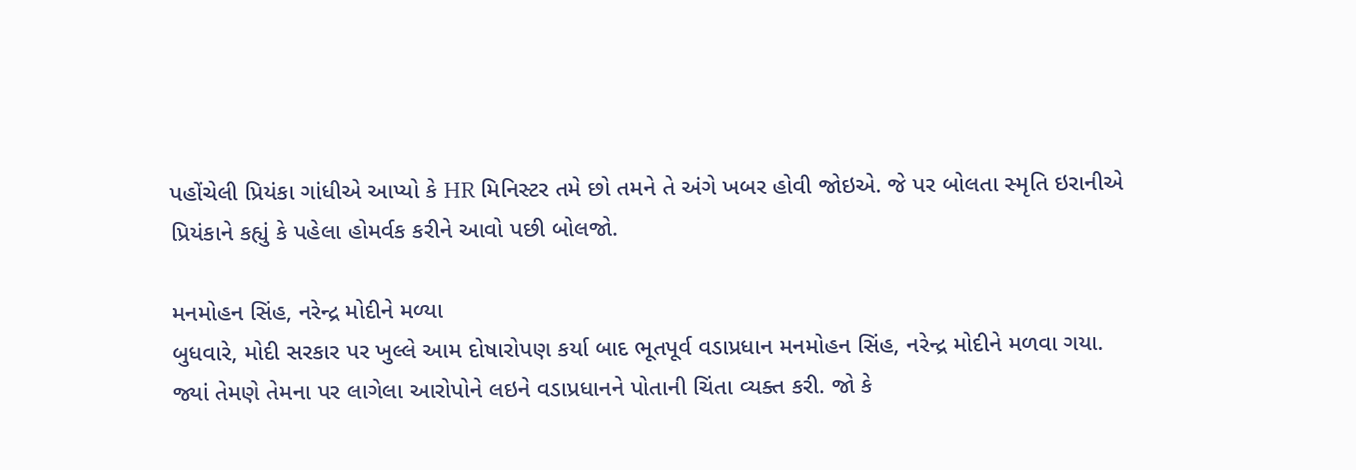પહોંચેલી પ્રિયંકા ગાંધીએ આપ્યો કે HR મિનિસ્ટર તમે છો તમને તે અંગે ખબર હોવી જોઇએ. જે પર બોલતા સ્મૃતિ ઇરાનીએ પ્રિયંકાને કહ્યું કે પહેલા હોમર્વક કરીને આવો પછી બોલજો.

મનમોહન સિંહ, નરેન્દ્ર મોદીને મળ્યા
બુધવારે, મોદી સરકાર પર ખુલ્લે આમ દોષારોપણ કર્યા બાદ ભૂતપૂર્વ વડાપ્રધાન મનમોહન સિંહ, નરેન્દ્ર મોદીને મળવા ગયા. જ્યાં તેમણે તેમના પર લાગેલા આરોપોને લઇને વડાપ્રધાનને પોતાની ચિંતા વ્યક્ત કરી. જો કે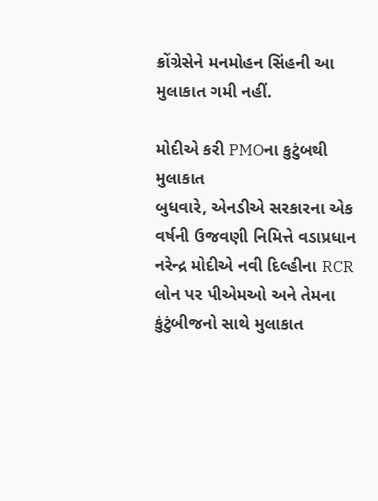ક્રોંગ્રેસેને મનમોહન સિંહની આ મુલાકાત ગમી નહીં.

મોદીએ કરી PMOના કુટુંબથી મુલાકાત
બુધવારે, એનડીએ સરકારના એક વર્ષની ઉજવણી નિમિત્તે વડાપ્રધાન નરેન્દ્ર મોદીએ નવી દિલ્હીના RCR લોન પર પીએમઓ અને તેમના કુંટુંબીજનો સાથે મુલાકાત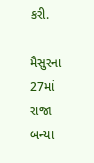કરી.

મૈસુરના 27માં રાજા બન્યા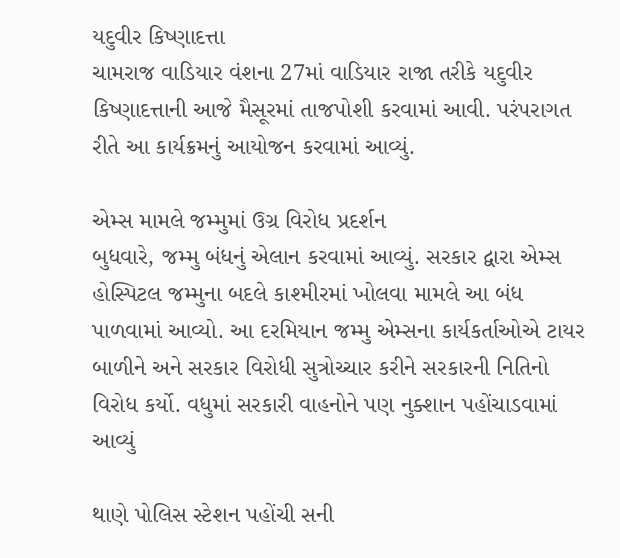યદુવીર કિષ્ણાદત્તા
ચામરાજ વાડિયાર વંશના 27માં વાડિયાર રાજા તરીકે યદુવીર કિષ્ણાદત્તાની આજે મૈસૂરમાં તાજપોશી કરવામાં આવી. પરંપરાગત રીતે આ કાર્યક્રમનું આયોજન કરવામાં આવ્યું.

એમ્સ મામલે જમ્મુમાં ઉગ્ર વિરોધ પ્રદર્શન
બુધવારે, જમ્મુ બંધનું એલાન કરવામાં આવ્યું. સરકાર દ્વારા એમ્સ હોસ્પિટલ જમ્મુના બદલે કાશ્મીરમાં ખોલવા મામલે આ બંધ પાળવામાં આવ્યો. આ દરમિયાન જમ્મુ એમ્સના કાર્યકર્તાઓએ ટાયર બાળીને અને સરકાર વિરોધી સુત્રોચ્ચાર કરીને સરકારની નિતિનો વિરોધ કર્યો. વધુમાં સરકારી વાહનોને પણ નુક્શાન પહોંચાડવામાં આવ્યું

થાણે પોલિસ સ્ટેશન પહોંચી સની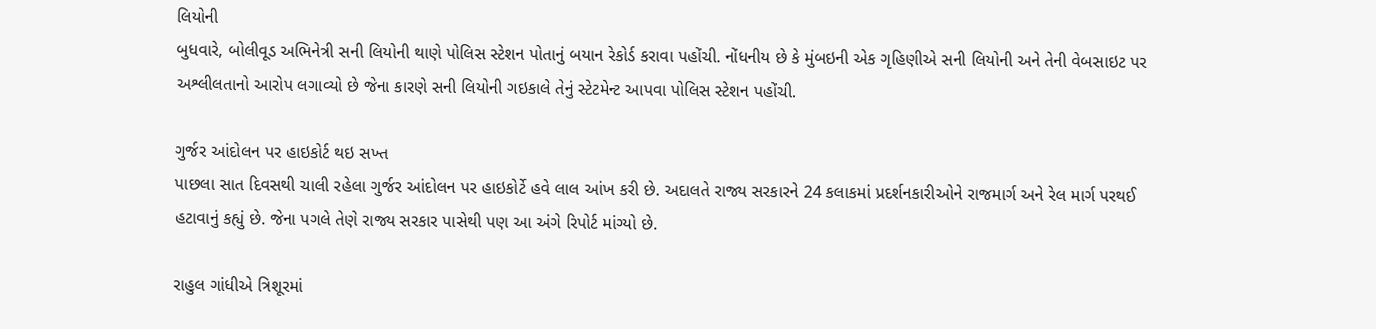લિયોની
બુધવારે, બોલીવૂડ અભિનેત્રી સની લિયોની થાણે પોલિસ સ્ટેશન પોતાનું બયાન રેકોર્ડ કરાવા પહોંચી. નોંધનીય છે કે મુંબઇની એક ગૃહિણીએ સની લિયોની અને તેની વેબસાઇટ પર અશ્લીલતાનો આરોપ લગાવ્યો છે જેના કારણે સની લિયોની ગઇકાલે તેનું સ્ટેટમેન્ટ આપવા પોલિસ સ્ટેશન પહોંચી.

ગુર્જર આંદોલન પર હાઇકોર્ટ થઇ સખ્ત
પાછલા સાત દિવસથી ચાલી રહેલા ગુર્જર આંદોલન પર હાઇકોર્ટે હવે લાલ આંખ કરી છે. અદાલતે રાજ્ય સરકારને 24 કલાકમાં પ્રદર્શનકારીઓને રાજમાર્ગ અને રેલ માર્ગ પરથઈ હટાવાનું કહ્યું છે. જેના પગલે તેણે રાજ્ય સરકાર પાસેથી પણ આ અંગે રિપોર્ટ માંગ્યો છે.

રાહુલ ગાંધીએ ત્રિશૂરમાં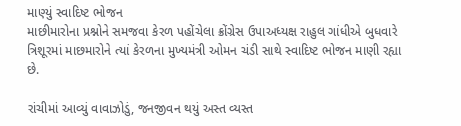માણ્યું સ્વાદિષ્ટ ભોજન
માછીમારોના પ્રશ્નોને સમજવા કેરળ પહોંચેલા ક્રોંગ્રેસ ઉપાઅધ્યક્ષ રાહુલ ગાંધીએ બુધવારે ત્રિશૂરમાં માછમારોને ત્યાં કેરળના મુખ્યમંત્રી ઓમન ચંડી સાથે સ્વાદિષ્ટ ભોજન માણી રહ્યા છે.

રાંચીમાં આવ્યું વાવાઝોડું, જનજીવન થયું અસ્ત વ્યસ્ત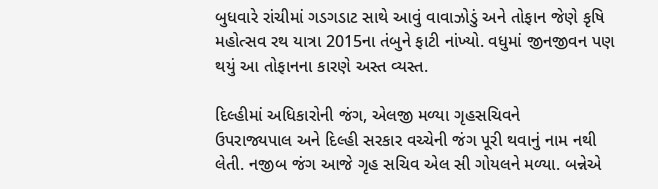બુધવારે રાંચીમાં ગડગડાટ સાથે આવું વાવાઝોડું અને તોફાન જેણે કૃષિ મહોત્સવ રથ યાત્રા 2015ના તંબુને ફાટી નાંખ્યો. વધુમાં જીનજીવન પણ થયું આ તોફાનના કારણે અસ્ત વ્યસ્ત.

દિલ્હીમાં અધિકારોની જંગ, એલજી મળ્યા ગૃહસચિવને
ઉપરાજ્યપાલ અને દિલ્હી સરકાર વચ્ચેની જંગ પૂરી થવાનું નામ નથી લેતી. નજીબ જંગ આજે ગૃહ સચિવ એલ સી ગોયલને મળ્યા. બન્નેએ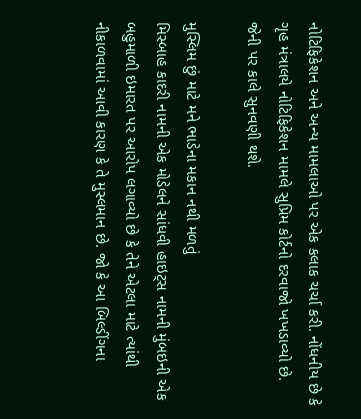નોટિફિકેશન અને અન્ય મામલાઓ પર એક કલાક ચર્ચા કરી. નોંધનીય છે કે ગૃહ મંત્રાલયે નોટિફિકેશન મામલે સુપ્રિમ કોર્ટનો દરવાજો ખખડાવ્યો છે. જેની પર કાલે સુનવણી થશે.

મુસ્લિમ છું માટે મને ભાડેના મકાન નથી મળતું
મિસ્બાહ કાદરી નામની એક મોડેલને સાંધવી હાઇટ્સ નામની મુંબઇની એક બહુમાળી ઇમારત પર આરોપ લગાવ્યો છે કે તેને એટલા માટે ત્યાંથી નીકાળવામાં આવી કારણ કે તે મુસ્લમાન છે. જો કે આ બિલ્ડીંગના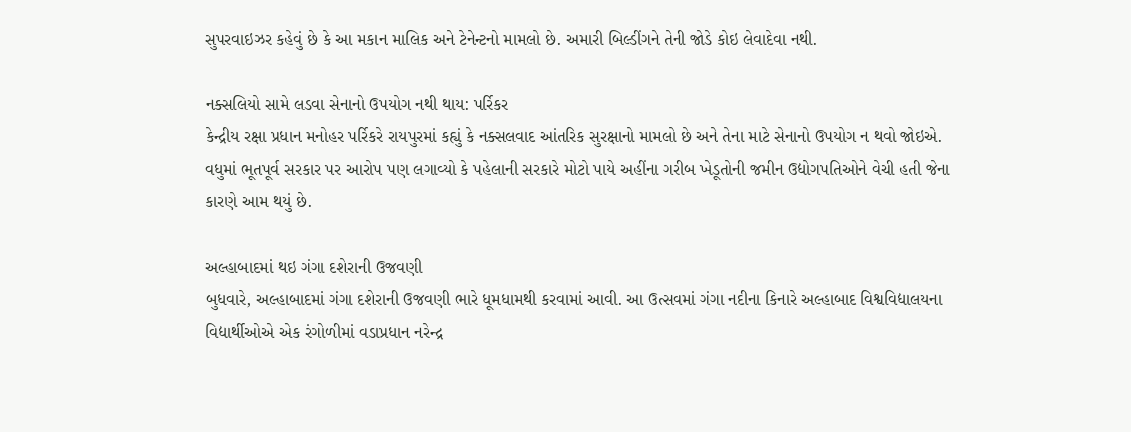સુપરવાઇઝર કહેવું છે કે આ મકાન માલિક અને ટેનેન્ટનો મામલો છે. અમારી બિલ્ડીંગને તેની જોડે કોઇ લેવાદેવા નથી.

નક્સલિયો સામે લડવા સેનાનો ઉપયોગ નથી થાય: પર્રિકર
કેન્દ્રીય રક્ષા પ્રધાન મનોહર પર્રિકરે રાયપુરમાં કહ્યું કે નક્સલવાદ આંતરિક સુરક્ષાનો મામલો છે અને તેના માટે સેનાનો ઉપયોગ ન થવો જોઇએ. વધુમાં ભૂતપૂર્વ સરકાર પર આરોપ પણ લગાવ્યો કે પહેલાની સરકારે મોટો પાયે અહીંના ગરીબ ખેડૂતોની જમીન ઉદ્યોગપતિઓને વેચી હતી જેના કારણે આમ થયું છે.

અલ્હાબાદમાં થઇ ગંગા દશેરાની ઉજવણી
બુધવારે, અલ્હાબાદમાં ગંગા દશેરાની ઉજવણી ભારે ધૂમધામથી કરવામાં આવી. આ ઉત્સવમાં ગંગા નદીના કિનારે અલ્હાબાદ વિશ્વવિદ્યાલયના વિદ્યાર્થીઓએ એક રંગોળીમાં વડાપ્રધાન નરેન્દ્ર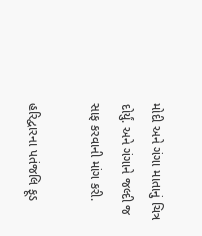મોદી અને ગંગા માતાનું ચિત્ર દોર્યું. અને ગંગાને જલ્દી જ સાફ કરવાની માંગ કરી.

હરિદ્વારના પતંજલિ ફૂડ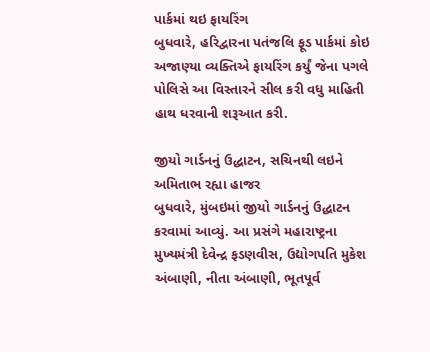પાર્કમાં થઇ ફાયરિંગ
બુધવારે, હરિદ્વારના પતંજલિ ફૂડ પાર્કમાં કોઇ અજાણ્યા વ્યક્તિએ ફાયરિંગ કર્યું જેના પગલે પોલિસે આ વિસ્તારને સીલ કરી વધુ માહિતી હાથ ધરવાની શરૂઆત કરી.

જીયો ગાર્ડનનું ઉદ્ધાટન, સચિનથી લઇને અમિતાભ રહ્યા હાજર
બુધવારે, મુંબઇમાં જીયો ગાર્ડનનું ઉદ્ધાટન કરવામાં આવ્યું. આ પ્રસંગે મહારાષ્ટ્રના મુખ્યમંત્રી દેવેન્દ્ર ફડણવીસ, ઉદ્યોગપતિ મુકેશ અંબાણી, નીતા અંબાણી, ભૂતપૂર્વ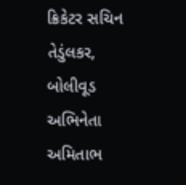ક્રિકેટર સચિન તેડુંલકર, બોલીવૂડ અભિનેતા અમિતાભ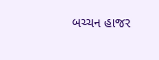બચ્ચન હાજર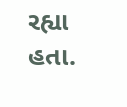રહ્યા હતા.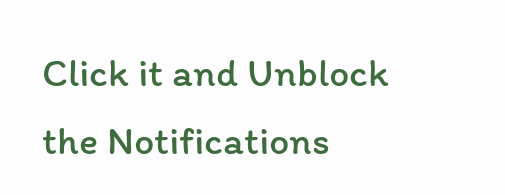Click it and Unblock the Notifications